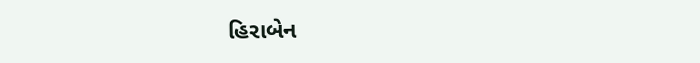હિરાબેન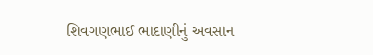શિવગણભાઈ ભાદાણીનું અવસાન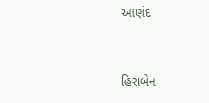આણંદ


હિરાબેન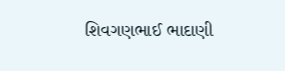શિવગણભાઈ ભાદાણી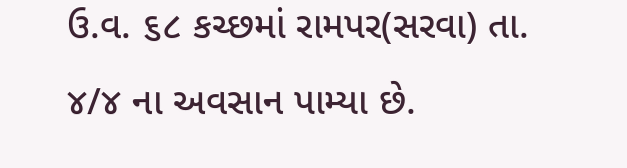ઉ.વ. ૬૮ કચ્છમાં રામપર(સરવા) તા. ૪/૪ ના અવસાન પામ્યા છે.